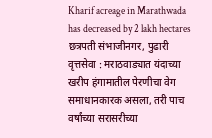Kharif acreage in Marathwada has decreased by 2 lakh hectares
छत्रपती संभाजीनगर, पुढारी वृत्तसेवा : मराठवाड्यात यंदाच्या खरीप हंगामातील पेरणीचा वेग समाधानकारक असला, तरी पाच वर्षांच्या सरासरीच्या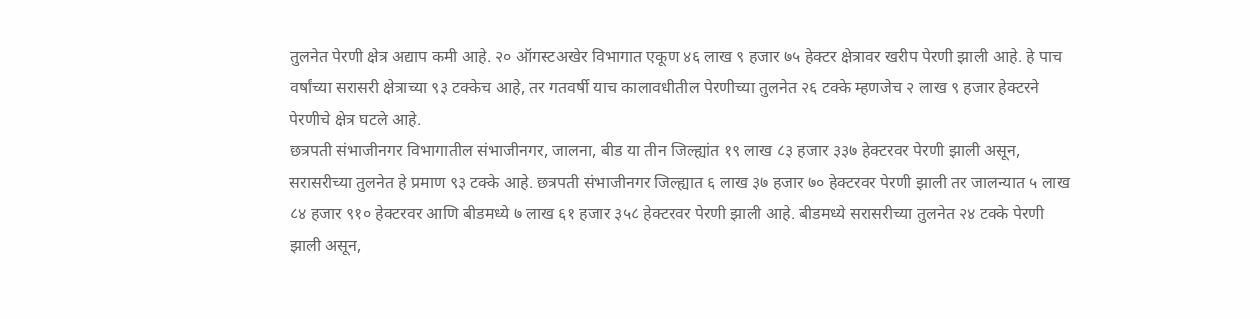तुलनेत पेरणी क्षेत्र अद्याप कमी आहे. २० ऑगस्टअखेर विभागात एकूण ४६ लाख ९ हजार ७५ हेक्टर क्षेत्रावर खरीप पेरणी झाली आहे. हे पाच वर्षांच्या सरासरी क्षेत्राच्या ९३ टक्केच आहे, तर गतवर्षी याच कालावधीतील पेरणीच्या तुलनेत २६ टक्के म्हणजेच २ लाख ९ हजार हेक्टरने पेरणीचे क्षेत्र घटले आहे.
छत्रपती संभाजीनगर विभागातील संभाजीनगर, जालना, बीड या तीन जिल्ह्यांत १९ लाख ८३ हजार ३३७ हेक्टरवर पेरणी झाली असून, सरासरीच्या तुलनेत हे प्रमाण ९३ टक्के आहे. छत्रपती संभाजीनगर जिल्ह्यात ६ लाख ३७ हजार ७० हेक्टरवर पेरणी झाली तर जालन्यात ५ लाख ८४ हजार ९१० हेक्टरवर आणि बीडमध्ये ७ लाख ६१ हजार ३५८ हेक्टरवर पेरणी झाली आहे. बीडमध्ये सरासरीच्या तुलनेत २४ टक्के पेरणी झाली असून,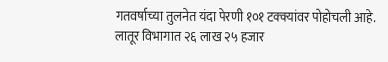गतवर्षाच्या तुलनेत यंदा पेरणी १०१ टक्क्यांवर पोहोचली आहे.
लातूर विभागात २६ लाख २५ हजार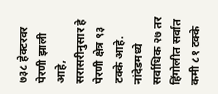७३८ हेक्टरवर पेरणी झाली आहे, सरासरीनुसार हे पेरणी क्षेत्र ९३ टक्के आहे. नांदेडमध्ये सर्वाधिक २७ तर हिंगोलीत सर्वात कमी ८१ टक्के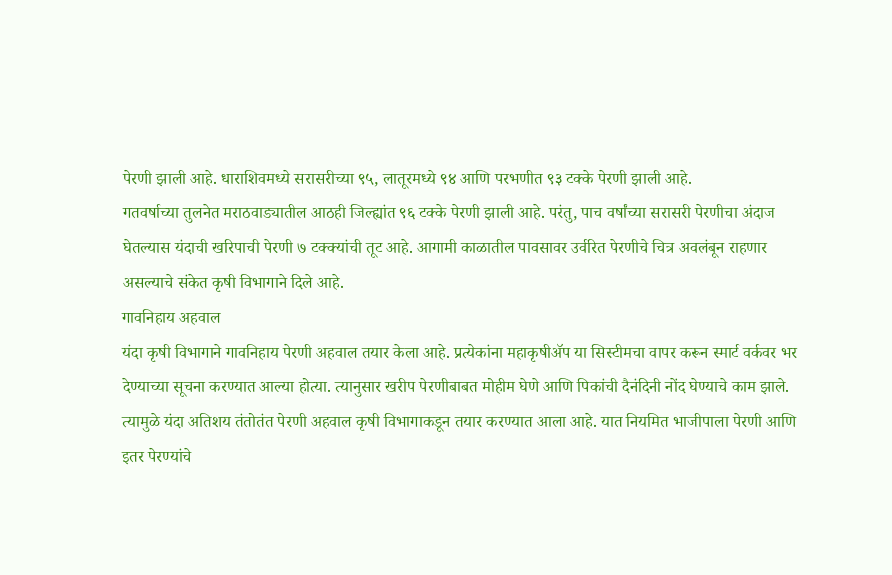पेरणी झाली आहे. धाराशिवमध्ये सरासरीच्या ९५, लातूरमध्ये ९४ आणि परभणीत ९३ टक्के पेरणी झाली आहे.
गतवर्षाच्या तुलनेत मराठवाड्यातील आठही जिल्ह्यांत ९६ टक्के पेरणी झाली आहे. परंतु, पाच वर्षांच्या सरासरी पेरणीचा अंदाज घेतल्यास यंदाची खरिपाची पेरणी ७ टक्क्यांची तूट आहे. आगामी काळातील पावसावर उर्वरित पेरणीचे चित्र अवलंबून राहणार असल्याचे संकेत कृषी विभागाने दिले आहे.
गावनिहाय अहवाल
यंदा कृषी विभागाने गावनिहाय पेरणी अहवाल तयार केला आहे. प्रत्येकांना महाकृषीॲप या सिस्टीमचा वापर करून स्मार्ट वर्कवर भर देण्याच्या सूचना करण्यात आल्या होत्या. त्यानुसार खरीप पेरणीबाबत मोहीम घेणे आणि पिकांची दैनंदिनी नोंद घेण्याचे काम झाले. त्यामुळे यंदा अतिशय तंतोतंत पेरणी अहवाल कृषी विभागाकडून तयार करण्यात आला आहे. यात नियमित भाजीपाला पेरणी आणि इतर पेरण्यांचे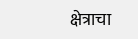क्षेत्राचा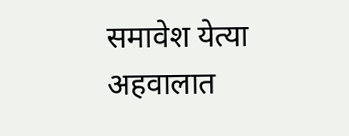समावेश येत्या अहवालात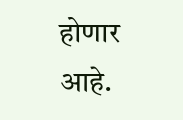होणार आहे.